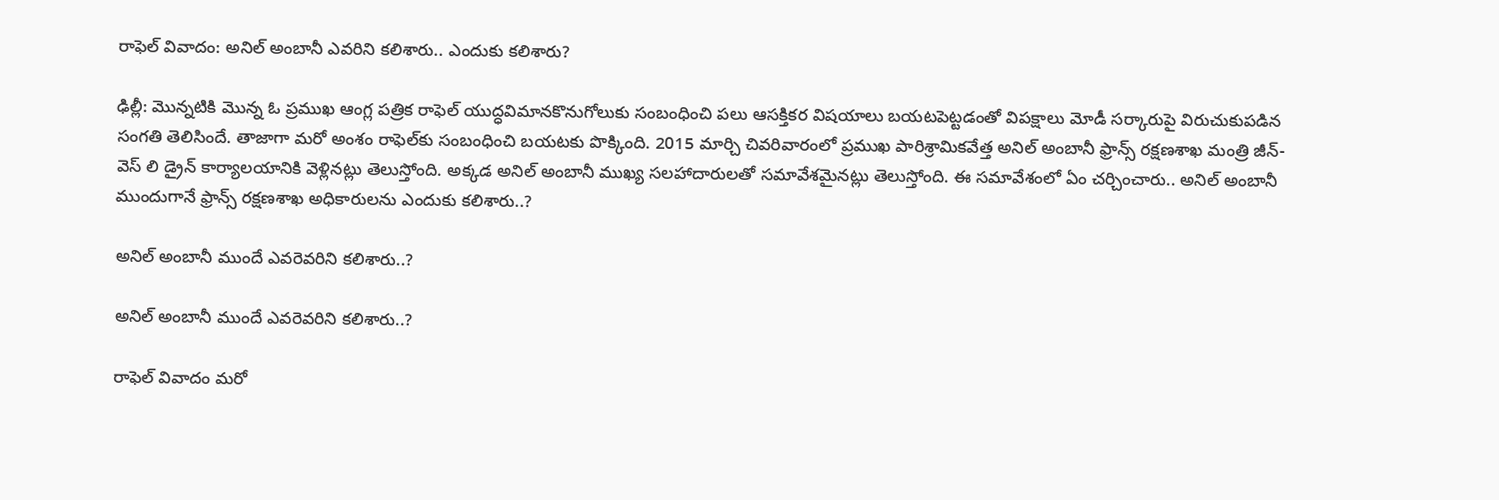రాఫెల్‌ వివాదం: అనిల్ అంబానీ ఎవరిని కలిశారు.. ఎందుకు కలిశారు?

ఢిల్లీ: మొన్నటికి మొన్న ఓ ప్రముఖ ఆంగ్ల పత్రిక రాఫెల్ యుద్ధవిమానకొనుగోలుకు సంబంధించి పలు ఆసక్తికర విషయాలు బయటపెట్టడంతో విపక్షాలు మోడీ సర్కారుపై విరుచుకుపడిన సంగతి తెలిసిందే. తాజాగా మరో అంశం రాఫెల్‌కు సంబంధించి బయటకు పొక్కింది. 2015 మార్చి చివరివారంలో ప్రముఖ పారిశ్రామికవేత్త అనిల్ అంబానీ ఫ్రాన్స్ రక్షణశాఖ మంత్రి జీన్-వెస్ లి డ్రైన్ కార్యాలయానికి వెళ్లినట్లు తెలుస్తోంది. అక్కడ అనిల్ అంబానీ ముఖ్య సలహాదారులతో సమావేశమైనట్లు తెలుస్తోంది. ఈ సమావేశంలో ఏం చర్చించారు.. అనిల్ అంబానీ ముందుగానే ఫ్రాన్స్ రక్షణశాఖ అధికారులను ఎందుకు కలిశారు..?

అనిల్ అంబానీ ముందే ఎవరెవరిని కలిశారు..?

అనిల్ అంబానీ ముందే ఎవరెవరిని కలిశారు..?

రాఫెల్ వివాదం మరో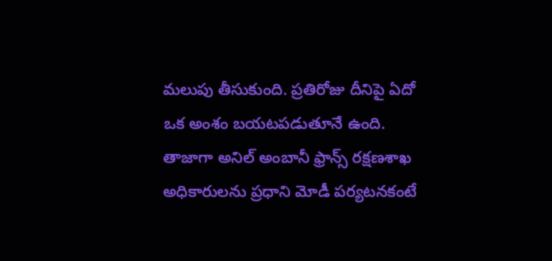మలుపు తీసుకుంది. ప్రతిరోజు దీనిపై ఏదో ఒక అంశం బయటపడుతూనే ఉంది. తాజాగా అనిల్ అంబానీ ఫ్రాన్స్ రక్షణశాఖ అధికారులను ప్రధాని మోడీ పర్యటనకంటే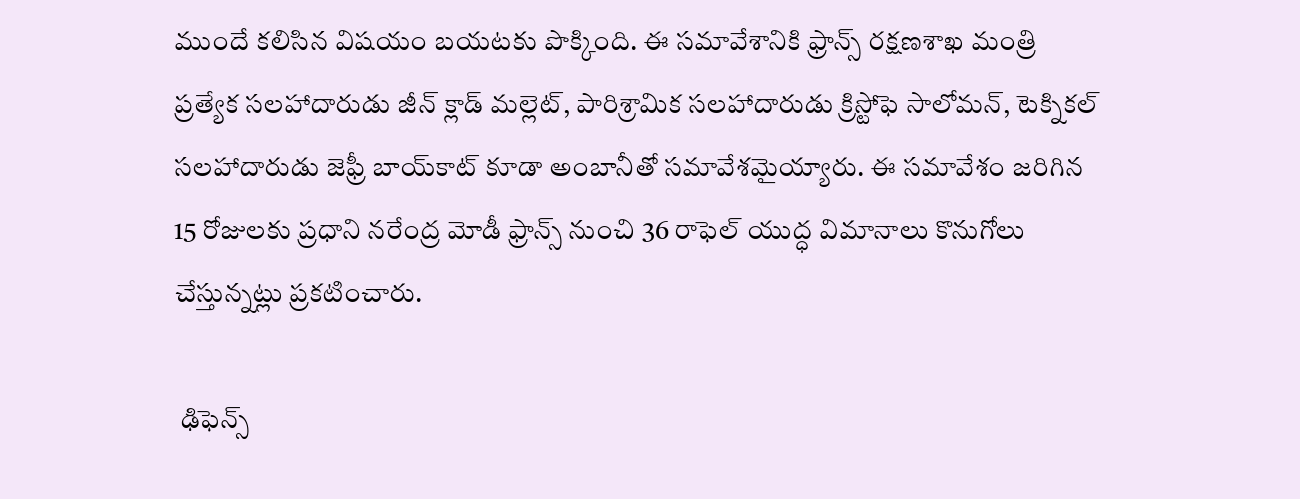ముందే కలిసిన విషయం బయటకు పొక్కింది. ఈ సమావేశానికి ఫ్రాన్స్ రక్షణశాఖ మంత్రి ప్రత్యేక సలహాదారుడు జీన్ క్లాడ్ మల్లెట్, పారిశ్రామిక సలహాదారుడు క్రిస్టోఫె సాలోమన్‌, టెక్నికల్ సలహాదారుడు జెఫ్రీ బాయ్‌కాట్ కూడా అంబానీతో సమావేశమైయ్యారు. ఈ సమావేశం జరిగిన 15 రోజులకు ప్రధాని నరేంద్ర మోడీ ఫ్రాన్స్ నుంచి 36 రాఫెల్ యుద్ధ విమానాలు కొనుగోలు చేస్తున్నట్లు ప్రకటించారు.

 ఢిఫెన్స్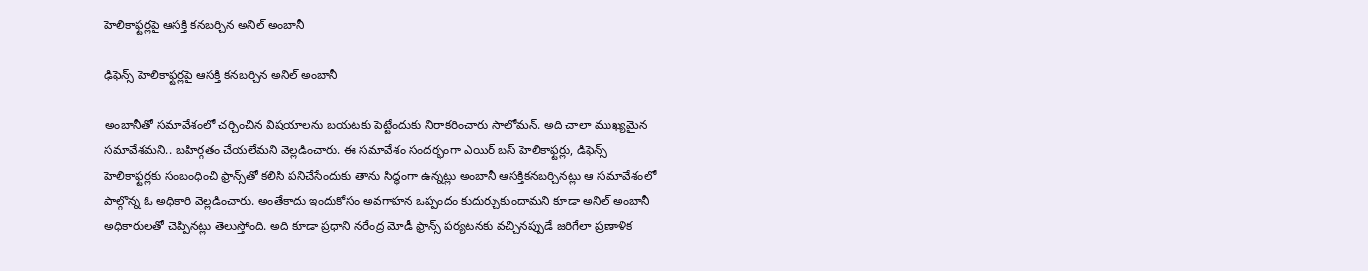హెలికాఫ్టర్లపై ఆసక్తి కనబర్చిన అనిల్ అంబానీ

ఢిఫెన్స్ హెలికాఫ్టర్లపై ఆసక్తి కనబర్చిన అనిల్ అంబానీ

అంబానీతో సమావేశంలో చర్చించిన విషయాలను బయటకు పెట్టేందుకు నిరాకరించారు సాలోమన్. అది చాలా ముఖ్యమైన సమావేశమని.. బహిర్గతం చేయలేమని వెల్లడించారు. ఈ సమావేశం సందర్భంగా ఎయిర్ బస్ హెలికాఫ్టర్లు, డిఫెన్స్ హెలికాఫ్టర్లకు సంబంధించి ఫ్రాన్స్‌తో కలిసి పనిచేసేందుకు తాను సిద్ధంగా ఉన్నట్లు అంబానీ ఆసక్తికనబర్చినట్లు ఆ సమావేశంలో పాల్గొన్న ఓ అధికారి వెల్లడించారు. అంతేకాదు ఇందుకోసం అవగాహన ఒప్పందం కుదుర్చుకుందామని కూడా అనిల్ అంబానీ అధికారులతో చెప్పినట్లు తెలుస్తోంది. అది కూడా ప్రధాని నరేంద్ర మోడీ ఫ్రాన్స్ పర్యటనకు వచ్చినప్పుడే జరిగేలా ప్రణాళిక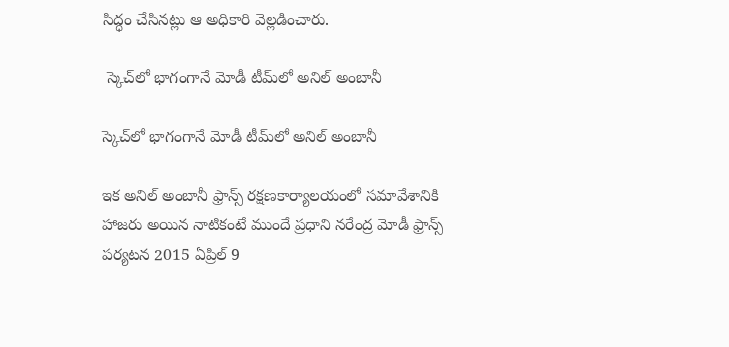సిద్ధం చేసినట్లు ఆ అధికారి వెల్లడించారు.

 స్కెచ్‌లో భాగంగానే మోడీ టీమ్‌లో అనిల్ అంబానీ

స్కెచ్‌లో భాగంగానే మోడీ టీమ్‌లో అనిల్ అంబానీ

ఇక అనిల్ అంబానీ ఫ్రాన్స్ రక్షణకార్యాలయంలో సమావేశానికి హాజరు అయిన నాటికంటే ముందే ప్రధాని నరేంద్ర మోడీ ఫ్రాన్స్ పర్యటన 2015 ఏప్రిల్ 9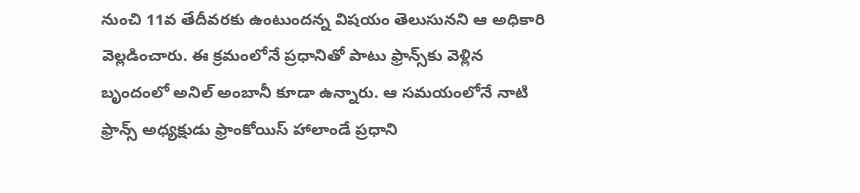నుంచి 11వ తేదీవరకు ఉంటుందన్న విషయం తెలుసునని ఆ అధికారి వెల్లడించారు. ఈ క్రమంలోనే ప్రధానితో పాటు ఫ్రాన్స్‌కు వెళ్లిన బృందంలో అనిల్ అంబానీ కూడా ఉన్నారు. ఆ సమయంలోనే నాటి ఫ్రాన్స్ అధ్యక్షుడు ఫ్రాంకోయిస్ హాలాండే ప్రధాని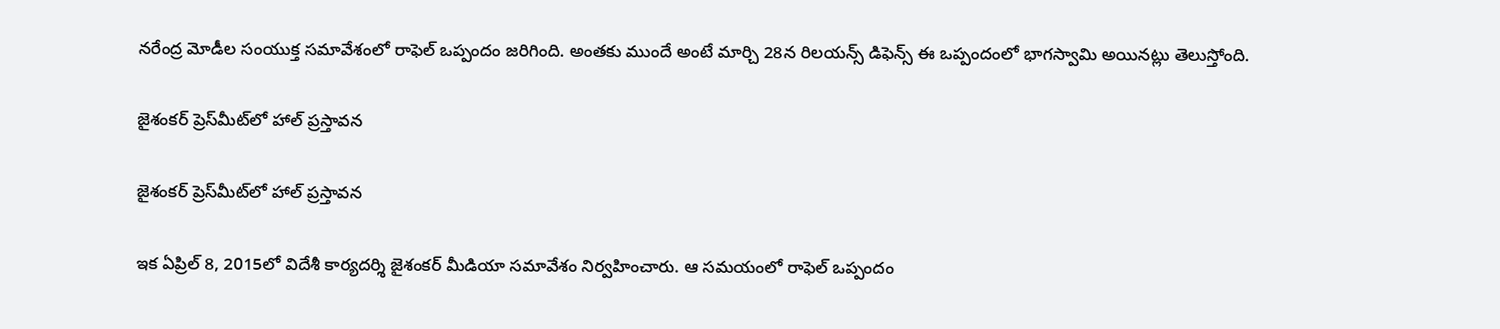నరేంద్ర మోడీల సంయుక్త సమావేశంలో రాఫెల్ ఒప్పందం జరిగింది. అంతకు ముందే అంటే మార్చి 28న రిలయన్స్ డిఫెన్స్ ఈ ఒప్పందంలో భాగస్వామి అయినట్లు తెలుస్తోంది.

జైశంకర్ ప్రెస్‌మీట్‌లో హాల్ ప్రస్తావన

జైశంకర్ ప్రెస్‌మీట్‌లో హాల్ ప్రస్తావన

ఇక ఏప్రిల్ 8, 2015లో విదేశీ కార్యదర్శి జైశంకర్ మీడియా సమావేశం నిర్వహించారు. ఆ సమయంలో రాఫెల్ ఒప్పందం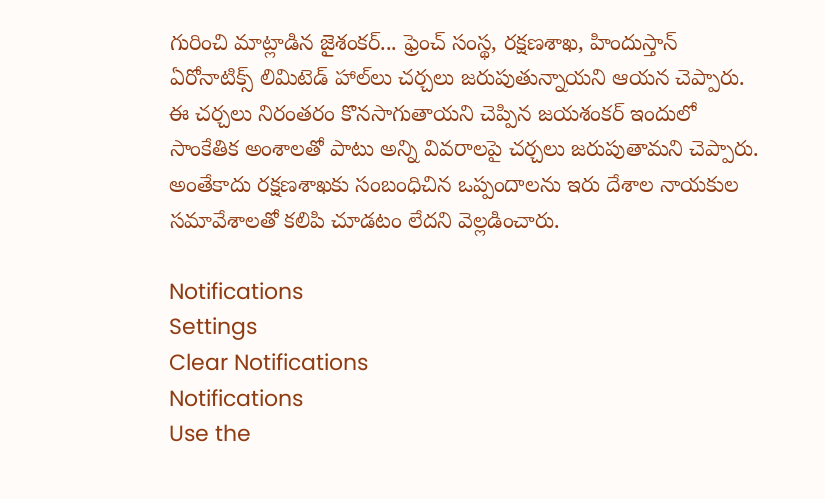గురించి మాట్లాడిన జైశంకర్... ఫ్రెంచ్ సంస్థ, రక్షణశాఖ, హిందుస్తాన్ ఏరోనాటిక్స్ లిమిటెడ్ హాల్‌లు చర్చలు జరుపుతున్నాయని ఆయన చెప్పారు. ఈ చర్చలు నిరంతరం కొనసాగుతాయని చెప్పిన జయశంకర్ ఇందులో సాంకేతిక అంశాలతో పాటు అన్ని వివరాలపై చర్చలు జరుపుతామని చెప్పారు. అంతేకాదు రక్షణశాఖకు సంబంధిచిన ఒప్పందాలను ఇరు దేశాల నాయకుల సమావేశాలతో కలిపి చూడటం లేదని వెల్లడించారు.

Notifications
Settings
Clear Notifications
Notifications
Use the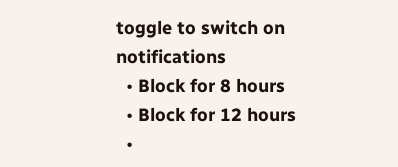toggle to switch on notifications
  • Block for 8 hours
  • Block for 12 hours
  •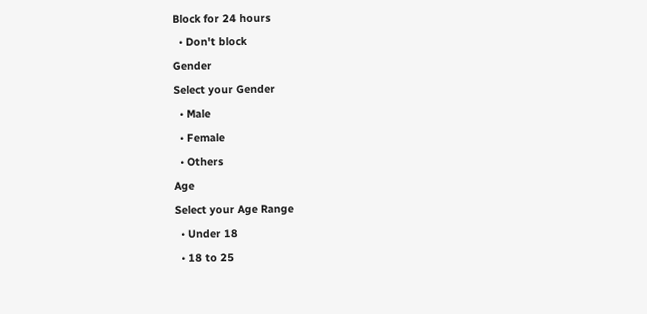Block for 24 hours
  • Don't block
Gender
Select your Gender
  • Male
  • Female
  • Others
Age
Select your Age Range
  • Under 18
  • 18 to 25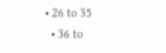• 26 to 35
  • 36 to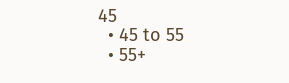45
  • 45 to 55
  • 55+